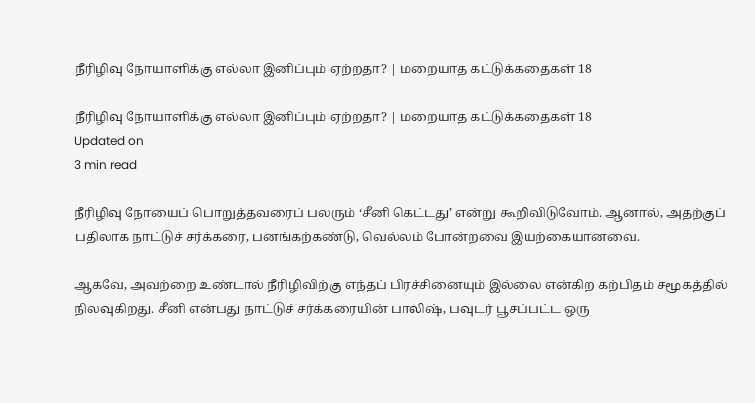நீரிழிவு நோயாளிக்கு எல்லா இனிப்பும் ஏற்றதா? | மறையாத கட்டுக்கதைகள் 18

நீரிழிவு நோயாளிக்கு எல்லா இனிப்பும் ஏற்றதா? | மறையாத கட்டுக்கதைகள் 18
Updated on
3 min read

நீரிழிவு நோயைப் பொறுத்தவரைப் பலரும் ‘சீனி கெட்டது’ என்று கூறிவிடுவோம். ஆனால், அதற்குப் பதிலாக நாட்டுச் சர்க்கரை, பனங்கற்கண்டு, வெல்லம் போன்றவை இயற்கையானவை.

ஆகவே, அவற்றை உண்டால் நீரிழிவிற்கு எந்தப் பிரச்சினையும் இல்லை என்கிற கற்பிதம் சமூகத்தில் நிலவுகிறது. சீனி என்பது நாட்டுச் சர்க்கரையின் பாலிஷ், பவுடர் பூசப்பட்ட ஒரு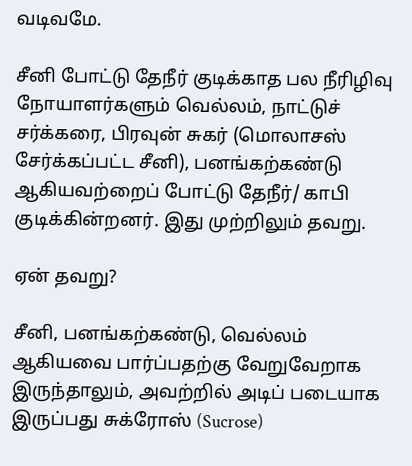வடிவமே.

சீனி போட்டு தேநீர் குடிக்காத பல நீரிழிவு நோயாளர்களும் வெல்லம், நாட்டுச் சர்க்கரை, பிரவுன் சுகர் (மொலாசஸ் சேர்க்கப்பட்ட சீனி), பனங்கற்கண்டு ஆகியவற்றைப் போட்டு தேநீர்/ காபி குடிக்கின்றனர். இது முற்றிலும் தவறு.

ஏன் தவறு?

சீனி, பனங்கற்கண்டு, வெல்லம் ஆகியவை பார்ப்பதற்கு வேறுவேறாக இருந்தாலும், அவற்றில் அடிப் படையாக இருப்பது சுக்ரோஸ் (Sucrose)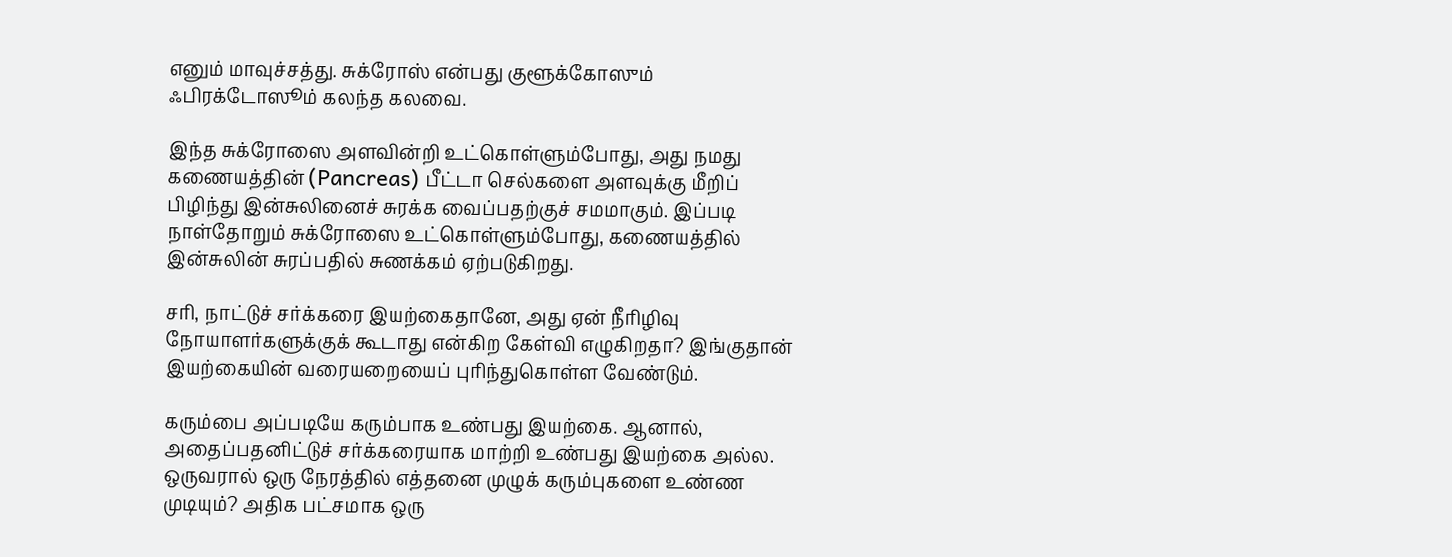எனும் மாவுச்சத்து. சுக்ரோஸ் என்பது குளூக்கோஸும் ஃபிரக்டோஸூம் கலந்த கலவை.

இந்த சுக்ரோஸை அளவின்றி உட்கொள்ளும்போது, அது நமது கணையத்தின் (Pancreas) பீட்டா செல்களை அளவுக்கு மீறிப் பிழிந்து இன்சுலினைச் சுரக்க வைப்பதற்குச் சமமாகும். இப்படி நாள்தோறும் சுக்ரோஸை உட்கொள்ளும்போது, கணையத்தில் இன்சுலின் சுரப்பதில் சுணக்கம் ஏற்படுகிறது.

சரி, நாட்டுச் சர்க்கரை இயற்கைதானே, அது ஏன் நீரிழிவு நோயாளர்களுக்குக் கூடாது என்கிற கேள்வி எழுகிறதா? இங்குதான் இயற்கையின் வரையறையைப் புரிந்துகொள்ள வேண்டும்.

கரும்பை அப்படியே கரும்பாக உண்பது இயற்கை. ஆனால், அதைப்பதனிட்டுச் சர்க்கரையாக மாற்றி உண்பது இயற்கை அல்ல. ஒருவரால் ஒரு நேரத்தில் எத்தனை முழுக் கரும்புகளை உண்ண முடியும்? அதிக பட்சமாக ஒரு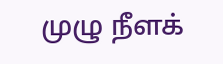முழு நீளக்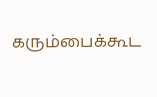கரும்பைக்கூட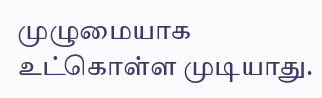முழுமையாக உட்கொள்ள முடியாது.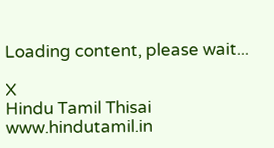Loading content, please wait...

X
Hindu Tamil Thisai
www.hindutamil.in